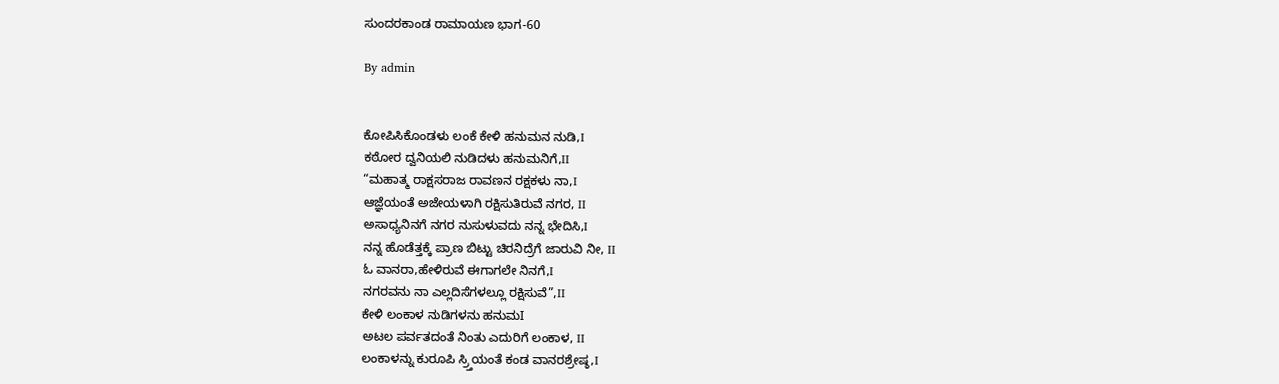ಸುಂದರಕಾಂಡ ರಾಮಾಯಣ ಭಾಗ-60

By admin


ಕೋಪಿಸಿಕೊಂಡಳು ಲಂಕೆ ಕೇಳಿ ಹನುಮನ ನುಡಿ,I
ಕಠೋರ ದ್ವನಿಯಲಿ ನುಡಿದಳು ಹನುಮನಿಗೆ,II
“ಮಹಾತ್ಮ ರಾಕ್ಷಸರಾಜ ರಾವಣನ ರಕ್ಷಕಳು ನಾ,I
ಆಜ್ಞೆಯಂತೆ ಅಜೇಯಳಾಗಿ ರಕ್ಷಿಸುತಿರುವೆ ನಗರ, II
ಅಸಾಧ್ಯನಿನಗೆ ನಗರ ನುಸುಳುವದು ನನ್ನ ಭೇದಿಸಿ,I
ನನ್ನ ಹೊಡೆತ್ತಕ್ಕೆ ಪ್ರಾಣ ಬಿಟ್ಟು ಚಿರನಿದ್ರೆಗೆ ಜಾರುವಿ ನೀ, II
ಓ ವಾನರಾ,ಹೇಳಿರುವೆ ಈಗಾಗಲೇ ನಿನಗೆ,I
ನಗರವನು ನಾ ಎಲ್ಲದಿಸೆಗಳಲ್ಲೂ ರಕ್ಷಿಸುವೆ”,II
ಕೇಳಿ ಲಂಕಾಳ ನುಡಿಗಳನು ಹನುಮI
ಅಟಲ ಪರ್ವತದಂತೆ ನಿಂತು ಎದುರಿಗೆ ಲಂಕಾಳ, II
ಲಂಕಾಳನ್ನು ಕುರೂಪಿ ಸ್ರ್ತಿಯಂತೆ ಕಂಡ ವಾನರಶ್ರೇಷ್ಠ,I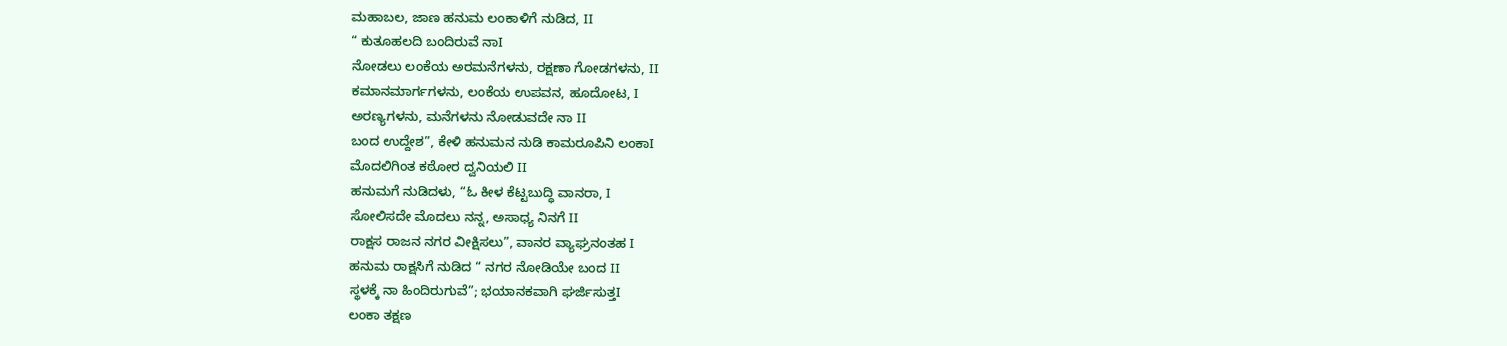ಮಹಾಬಲ, ಜಾಣ ಹನುಮ ಲಂಕಾಳಿಗೆ ನುಡಿದ, II
“ ಕುತೂಹಲದಿ ಬಂದಿರುವೆ ನಾI
ನೋಡಲು ಲಂಕೆಯ ಅರಮನೆಗಳನು, ರಕ್ಷಣಾ ಗೋಡಗಳನು, II
ಕಮಾನಮಾರ್ಗಗಳನು, ಲಂಕೆಯ ಉಪವನ, ಹೂದೋಟ, I
ಅರಣ್ಯಗಳನು, ಮನೆಗಳನು ನೋಡುವದೇ ನಾ II
ಬಂದ ಉದ್ದೇಶ”, ಕೇಳಿ ಹನುಮನ ನುಡಿ ಕಾಮರೂಪಿನಿ ಲಂಕಾI
ಮೊದಲಿಗಿಂತ ಕಠೋರ ದ್ವನಿಯಲಿ II
ಹನುಮಗೆ ನುಡಿದಳು, “ಓ ಕೀಳ ಕೆಟ್ಟಬುದ್ಧಿ ವಾನರಾ, I
ಸೋಲಿಸದೇ ಮೊದಲು ನನ್ನ, ಅಸಾಧ್ಯ ನಿನಗೆ II
ರಾಕ್ಷಸ ರಾಜನ ನಗರ ವೀಕ್ಷಿಸಲು”, ವಾನರ ವ್ಯಾಘ್ರನಂತಹ I
ಹನುಮ ರಾಕ್ಷಸಿಗೆ ನುಡಿದ “ ನಗರ ನೋಡಿಯೇ ಬಂದ II
ಸ್ಥಳಕ್ಕೆ ನಾ ಹಿಂದಿರುಗುವೆ”; ಭಯಾನಕವಾಗಿ ಘರ್ಜಿಸುತ್ತI
ಲಂಕಾ ತಕ್ಷಣ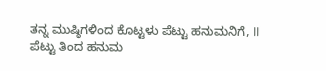ತನ್ನ ಮುಷ್ಠಿಗಳಿಂದ ಕೊಟ್ಟಳು ಪೆಟ್ಟು ಹನುಮನಿಗೆ, II
ಪೆಟ್ಟು ತಿಂದ ಹನುಮ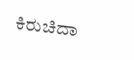ಕಿರುಚಿದಾ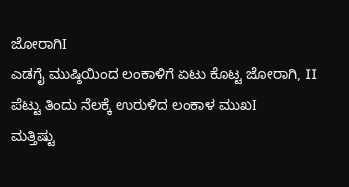ಜೋರಾಗಿI
ಎಡಗೈ ಮುಷ್ಠಿಯಿಂದ ಲಂಕಾಳಿಗೆ ಏಟು ಕೊಟ್ಟ ಜೋರಾಗಿ, II
ಪೆಟ್ಟು ತಿಂದು ನೆಲಕ್ಕೆ ಉರುಳಿದ ಲಂಕಾಳ ಮುಖI
ಮತ್ತಿಷ್ಟು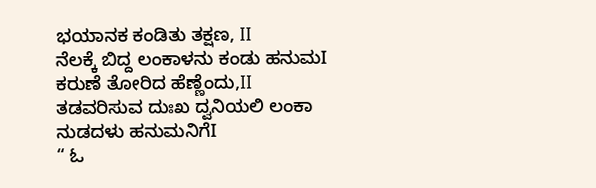ಭಯಾನಕ ಕಂಡಿತು ತಕ್ಷಣ, II
ನೆಲಕ್ಕೆ ಬಿದ್ದ ಲಂಕಾಳನು ಕಂಡು ಹನುಮI
ಕರುಣೆ ತೋರಿದ ಹೆಣ್ಣೆಂದು,II
ತಡವರಿಸುವ ದುಃಖ ದ್ವನಿಯಲಿ ಲಂಕಾ ನುಡದಳು ಹನುಮನಿಗೆI
“ ಓ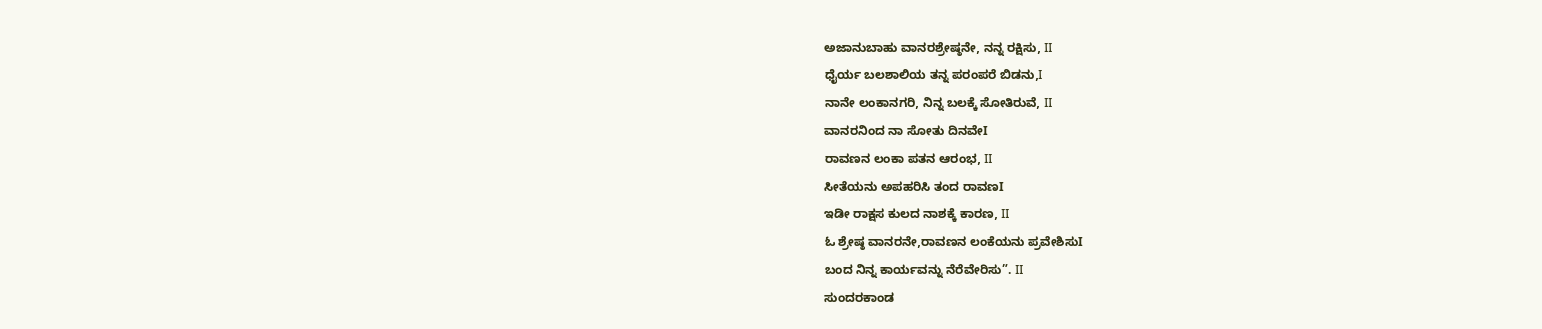ಅಜಾನುಬಾಹು ವಾನರಶ್ರೇಷ್ಠನೇ, ನನ್ನ ರಕ್ಷಿಸು, II
ಧೈರ್ಯ ಬಲಶಾಲಿಯ ತನ್ನ ಪರಂಪರೆ ಬಿಡನು,I
ನಾನೇ ಲಂಕಾನಗರಿ, ನಿನ್ನ ಬಲಕ್ಕೆ ಸೋತಿರುವೆ, II
ವಾನರನಿಂದ ನಾ ಸೋತು ದಿನವೇI
ರಾವಣನ ಲಂಕಾ ಪತನ ಆರಂಭ, II
ಸೀತೆಯನು ಅಪಹರಿಸಿ ತಂದ ರಾವಣI
ಇಡೀ ರಾಕ್ಷಸ ಕುಲದ ನಾಶಕ್ಕೆ ಕಾರಣ, II
ಓ ಶ್ರೇಷ್ಠ ವಾನರನೇ,ರಾವಣನ ಲಂಕೆಯನು ಪ್ರವೇಶಿಸುI
ಬಂದ ನಿನ್ನ ಕಾರ್ಯವನ್ನು ನೆರೆವೇರಿಸು”. II
ಸುಂದರಕಾಂಡ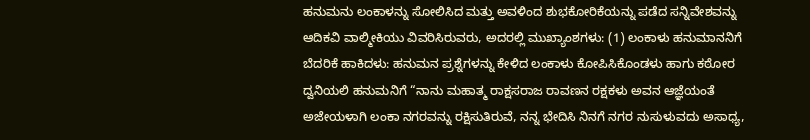ಹನುಮನು ಲಂಕಾಳನ್ನು ಸೋಲಿಸಿದ ಮತ್ತು ಅವಳಿಂದ ಶುಭಕೋರಿಕೆಯನ್ನು ಪಡೆದ ಸನ್ನಿವೇಶವನ್ನು ಆದಿಕವಿ ವಾಲ್ಮೀಕಿಯು ವಿವರಿಸಿರುವರು, ಅದರಲ್ಲಿ ಮುಖ್ಯಾಂಶಗಳು: (1) ಲಂಕಾಳು ಹನುಮಾನನಿಗೆ ಬೆದರಿಕೆ ಹಾಕಿದಳು: ಹನುಮನ ಪ್ರಶ್ನೆಗಳನ್ನು ಕೇಳಿದ ಲಂಕಾಳು ಕೋಪಿಸಿಕೊಂಡಳು ಹಾಗು ಕಠೋರ ದ್ವನಿಯಲಿ ಹನುಮನಿಗೆ “ನಾನು ಮಹಾತ್ಮ ರಾಕ್ಷಸರಾಜ ರಾವಣನ ರಕ್ಷಕಳು ಅವನ ಆಜ್ಞೆಯಂತೆ ಅಜೇಯಳಾಗಿ ಲಂಕಾ ನಗರವನ್ನು ರಕ್ಷಿಸುತಿರುವೆ, ನನ್ನ ಭೇದಿಸಿ ನಿನಗೆ ನಗರ ನುಸುಳುವದು ಅಸಾಧ್ಯ,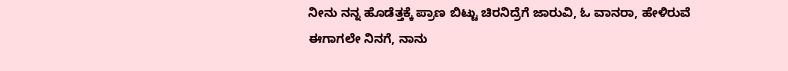ನೀನು ನನ್ನ ಹೊಡೆತ್ತಕ್ಕೆ ಪ್ರಾಣ ಬಿಟ್ಟು ಚಿರನಿದ್ರೆಗೆ ಜಾರುವಿ, ಓ ವಾನರಾ, ಹೇಳಿರುವೆ ಈಗಾಗಲೇ ನಿನಗೆ, ನಾನು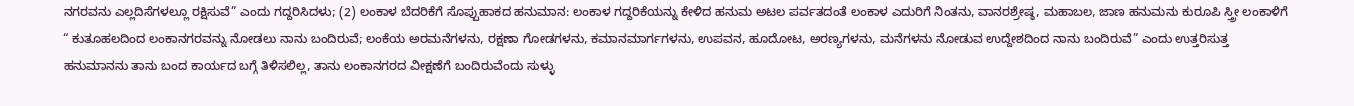ನಗರವನು ಎಲ್ಲದಿಸೆಗಳಲ್ಲೂ ರಕ್ಷಿಸುವೆ” ಎಂದು ಗದ್ದರಿಸಿದಳು; (2) ಲಂಕಾಳ ಬೆದರಿಕೆಗೆ ಸೊಪ್ಪುಹಾಕದ ಹನುಮಾನ: ಲಂಕಾಳ ಗದ್ದರಿಕೆಯನ್ನು ಕೇಳಿದ ಹನುಮ ಅಟಲ ಪರ್ವತದಂತೆ ಲಂಕಾಳ ಎದುರಿಗೆ ನಿಂತನು, ವಾನರಶ್ರೇಷ್ಠ, ಮಹಾಬಲ, ಜಾಣ ಹನುಮನು ಕುರೂಪಿ ಸ್ತ್ರೀ ಲಂಕಾಳಿಗೆ “ ಕುತೂಹಲದಿಂದ ಲಂಕಾನಗರವನ್ನು ನೋಡಲು ನಾನು ಬಂದಿರುವೆ; ಲಂಕೆಯ ಅರಮನೆಗಳನು, ರಕ್ಷಣಾ ಗೋಡಗಳನು, ಕಮಾನಮಾರ್ಗಗಳನು, ಉಪವನ, ಹೂದೋಟ, ಅರಣ್ಯಗಳನು, ಮನೆಗಳನು ನೋಡುವ ಉದ್ದೇಶದಿಂದ ನಾನು ಬಂದಿರುವೆ” ಎಂದು ಉತ್ತರಿಸುತ್ತ ಹನುಮಾನನು ತಾನು ಬಂದ ಕಾರ್ಯದ ಬಗ್ಗೆ ತಿಳಿಸಲಿಲ್ಲ, ತಾನು ಲಂಕಾನಗರದ ವೀಕ್ಷಣೆಗೆ ಬಂದಿರುವೆಂದು ಸುಳ್ಳು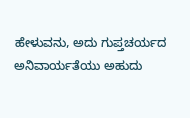ಹೇಳುವನು, ಅದು ಗುಪ್ತಚರ್ಯದ ಅನಿವಾರ್ಯತೆಯು ಅಹುದು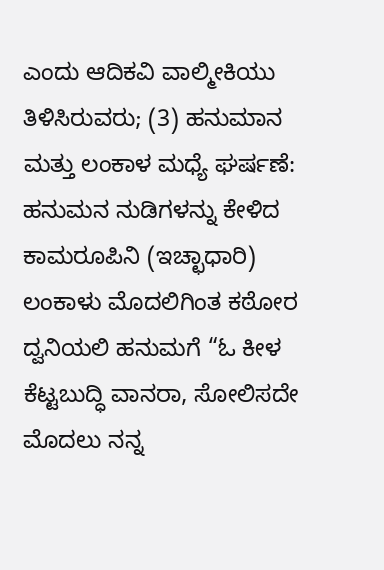ಎಂದು ಆದಿಕವಿ ವಾಲ್ಮೀಕಿಯು ತಿಳಿಸಿರುವರು; (3) ಹನುಮಾನ ಮತ್ತು ಲಂಕಾಳ ಮಧ್ಯೆ ಘರ್ಷಣೆ: ಹನುಮನ ನುಡಿಗಳನ್ನು ಕೇಳಿದ ಕಾಮರೂಪಿನಿ (ಇಚ್ಛಾಧಾರಿ) ಲಂಕಾಳು ಮೊದಲಿಗಿಂತ ಕಠೋರ ದ್ವನಿಯಲಿ ಹನುಮಗೆ “ಓ ಕೀಳ ಕೆಟ್ಟಬುದ್ಧಿ ವಾನರಾ, ಸೋಲಿಸದೇ ಮೊದಲು ನನ್ನ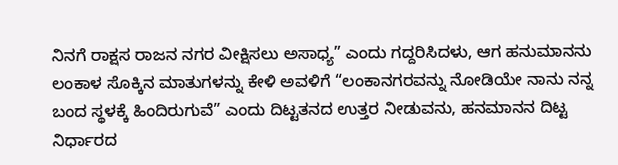ನಿನಗೆ ರಾಕ್ಷಸ ರಾಜನ ನಗರ ವೀಕ್ಷಿಸಲು ಅಸಾಧ್ಯ” ಎಂದು ಗದ್ದರಿಸಿದಳು, ಆಗ ಹನುಮಾನನು ಲಂಕಾಳ ಸೊಕ್ಕಿನ ಮಾತುಗಳನ್ನು ಕೇಳಿ ಅವಳಿಗೆ “ಲಂಕಾನಗರವನ್ನು ನೋಡಿಯೇ ನಾನು ನನ್ನ ಬಂದ ಸ್ಥಳಕ್ಕೆ ಹಿಂದಿರುಗುವೆ” ಎಂದು ದಿಟ್ಟತನದ ಉತ್ತರ ನೀಡುವನು, ಹನಮಾನನ ದಿಟ್ಟ ನಿರ್ಧಾರದ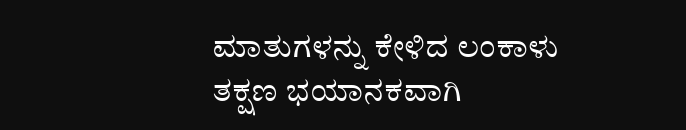ಮಾತುಗಳನ್ನು ಕೇಳಿದ ಲಂಕಾಳು ತಕ್ಷಣ ಭಯಾನಕವಾಗಿ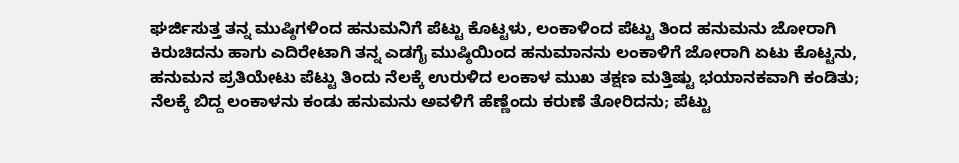ಘರ್ಜಿಸುತ್ತ ತನ್ನ ಮುಷ್ಠಿಗಳಿಂದ ಹನುಮನಿಗೆ ಪೆಟ್ಟು ಕೊಟ್ಟಳು, ಲಂಕಾಳಿಂದ ಪೆಟ್ಟು ತಿಂದ ಹನುಮನು ಜೋರಾಗಿ ಕಿರುಚಿದನು ಹಾಗು ಎದಿರೇಟಾಗಿ ತನ್ನ ಎಡಗೈ ಮುಷ್ಠಿಯಿಂದ ಹನುಮಾನನು ಲಂಕಾಳಿಗೆ ಜೋರಾಗಿ ಏಟು ಕೊಟ್ಟನು, ಹನುಮನ ಪ್ರತಿಯೇಟು ಪೆಟ್ಟು ತಿಂದು ನೆಲಕ್ಕೆ ಉರುಳಿದ ಲಂಕಾಳ ಮುಖ ತಕ್ಷಣ ಮತ್ತಿಷ್ಟು ಭಯಾನಕವಾಗಿ ಕಂಡಿತು; ನೆಲಕ್ಕೆ ಬಿದ್ದ ಲಂಕಾಳನು ಕಂಡು ಹನುಮನು ಅವಳಿಗೆ ಹೆಣ್ಣೆಂದು ಕರುಣೆ ತೋರಿದನು; ಪೆಟ್ಟು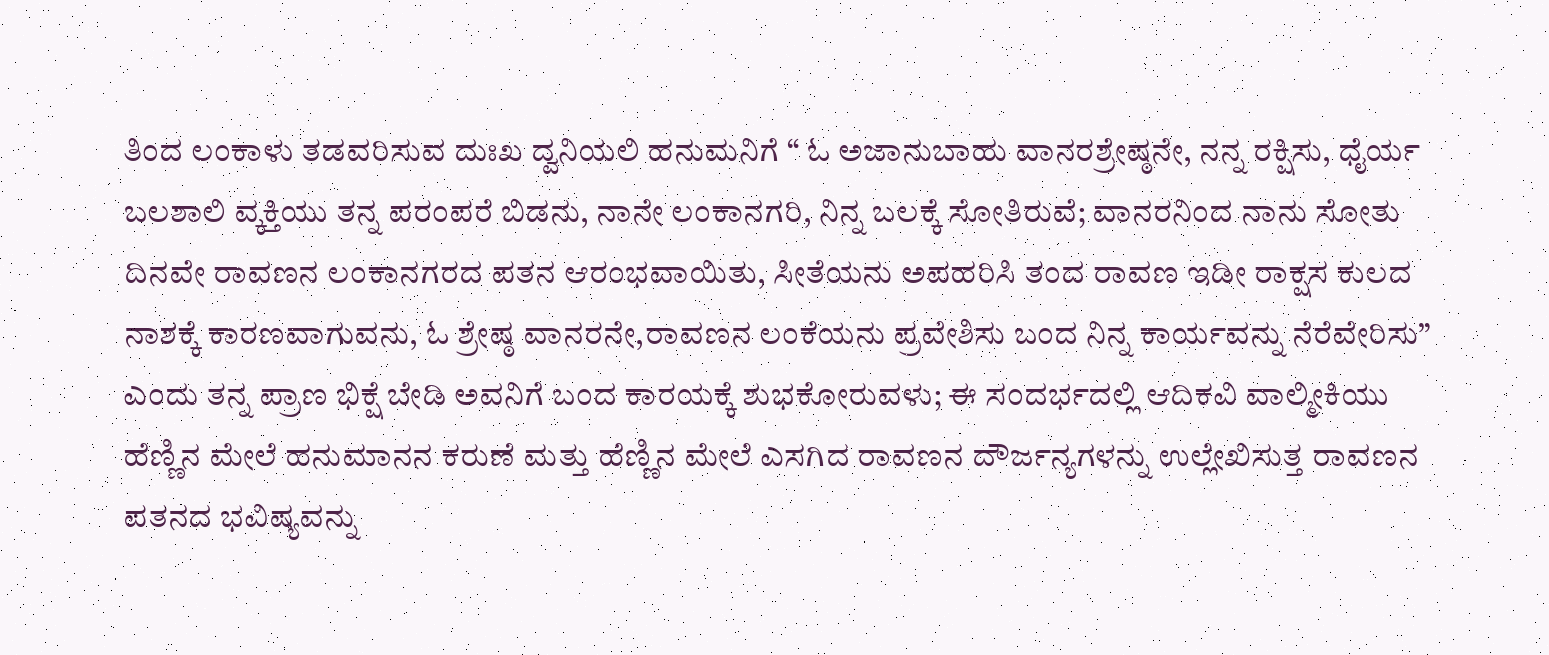ತಿಂದ ಲಂಕಾಳು ತಡವರಿಸುವ ದುಃಖ ದ್ವನಿಯಲಿ ಹನುಮನಿಗೆ “ ಓ ಅಜಾನುಬಾಹು ವಾನರಶ್ರೇಷ್ಠನೇ, ನನ್ನ ರಕ್ಷಿಸು, ಧೈರ್ಯ ಬಲಶಾಲಿ ವ್ಕಕ್ತಿಯು ತನ್ನ ಪರಂಪರೆ ಬಿಡನು, ನಾನೇ ಲಂಕಾನಗರಿ, ನಿನ್ನ ಬಲಕ್ಕೆ ಸೋತಿರುವೆ; ವಾನರನಿಂದ ನಾನು ಸೋತು ದಿನವೇ ರಾವಣನ ಲಂಕಾನಗರದ ಪತನ ಆರಂಭವಾಯಿತು, ಸೀತೆಯನು ಅಪಹರಿಸಿ ತಂದ ರಾವಣ ಇಡೀ ರಾಕ್ಷಸ ಕುಲದ ನಾಶಕ್ಕೆ ಕಾರಣವಾಗುವನು, ಓ ಶ್ರೇಷ್ಠ ವಾನರನೇ,ರಾವಣನ ಲಂಕೆಯನು ಪ್ರವೇಶಿಸು ಬಂದ ನಿನ್ನ ಕಾರ್ಯವನ್ನು ನೆರೆವೇರಿಸು” ಎಂದು ತನ್ನ ಪ್ರಾಣ ಭಿಕ್ಷೆ ಬೇಡಿ ಅವನಿಗೆ ಬಂದ ಕಾರಯಕ್ಕೆ ಶುಭಕೋರುವಳು; ಈ ಸಂದರ್ಭದಲ್ಲಿ ಆದಿಕವಿ ವಾಲ್ಮೀಕಿಯು ಹೆಣ್ಣಿನ ಮೇಲೆ ಹನುಮಾನನ ಕರುಣೆ ಮತ್ತು ಹೆಣ್ಣಿನ ಮೇಲೆ ಎಸಗಿದ ರಾವಣನ ದೌರ್ಜನ್ಯಗಳನ್ನು ಉಲ್ಲೇಖಿಸುತ್ತ ರಾವಣನ ಪತನದ ಭವಿಷ್ಯವನ್ನು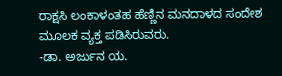ರಾಕ್ಷಸಿ ಲಂಕಾಳಂತಹ ಹೆಣ್ಣಿನ ಮನದಾಳದ ಸಂದೇಶ ಮೂಲಕ ವ್ಯಕ್ತ ಪಡಿಸಿರುವರು.
-ಡಾ. ಅರ್ಜುನ ಯ.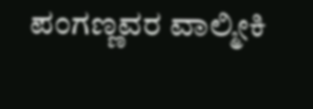ಪಂಗಣ್ಣವರ ವಾಲ್ಮೀಕಿ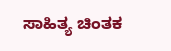ಸಾಹಿತ್ಯ ಚಿಂತಕ